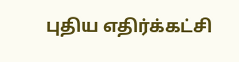புதிய எதிர்க்கட்சி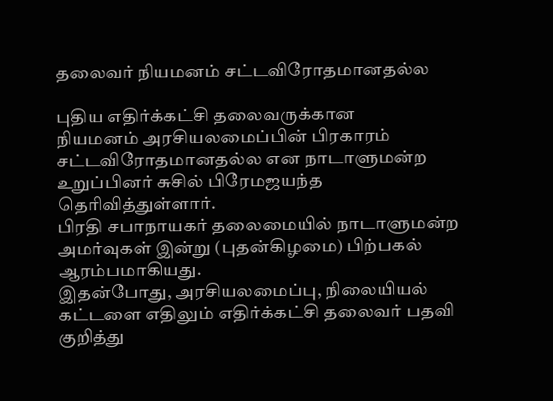தலைவர் நியமனம் சட்டவிரோதமானதல்ல

புதிய எதிர்க்கட்சி தலைவருக்கான
நியமனம் அரசியலமைப்பின் பிரகாரம் சட்டவிரோதமானதல்ல என நாடாளுமன்ற உறுப்பினர் சுசில் பிரேமஜயந்த தெரிவித்துள்ளார்.
பிரதி சபாநாயகர் தலைமையில் நாடாளுமன்ற அமர்வுகள் இன்று (புதன்கிழமை) பிற்பகல் ஆரம்பமாகியது.
இதன்போது, அரசியலமைப்பு, நிலையியல் கட்டளை எதிலும் எதிர்க்கட்சி தலைவர் பதவி குறித்து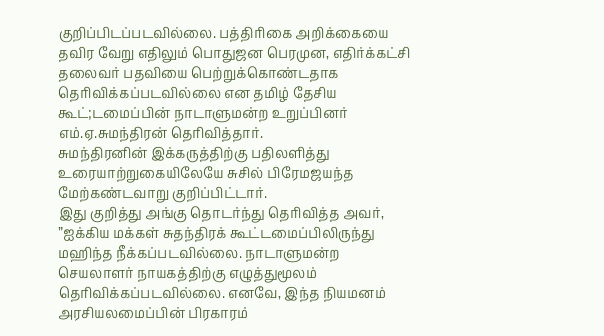குறிப்பிடப்படவில்லை. பத்திரிகை அறிக்கையை தவிர வேறு எதிலும் பொதுஜன பெரமுன, எதிர்க்கட்சி தலைவர் பதவியை பெற்றுக்கொண்டதாக தெரிவிக்கப்படவில்லை என தமிழ் தேசிய கூட்;டமைப்பின் நாடாளுமன்ற உறுப்பினர் எம்.ஏ.சுமந்திரன் தெரிவித்தார்.
சுமந்திரனின் இக்கருத்திற்கு பதிலளித்து உரையாற்றுகையிலேயே சுசில் பிரேமஜயந்த மேற்கண்டவாறு குறிப்பிட்டார்.
இது குறித்து அங்கு தொடர்ந்து தெரிவித்த அவர், ”ஐக்கிய மக்கள் சுதந்திரக் கூட்டமைப்பிலிருந்து மஹிந்த நீக்கப்படவில்லை. நாடாளுமன்ற செயலாளர் நாயகத்திற்கு எழுத்துமூலம் தெரிவிக்கப்படவில்லை. எனவே, இந்த நியமனம் அரசியலமைப்பின் பிரகாரம்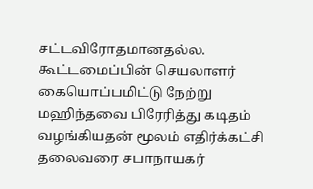சட்டவிரோதமானதல்ல.
கூட்டமைப்பின் செயலாளர் கையொப்பமிட்டு நேற்று மஹிந்தவை பிரேரித்து கடிதம் வழங்கியதன் மூலம் எதிர்க்கட்சி தலைவரை சபாநாயகர்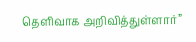தெளிவாக அறிவித்துள்ளார்”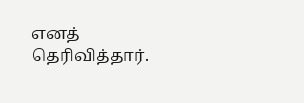எனத்  தெரிவித்தார்.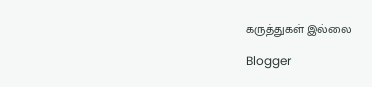கருத்துகள் இல்லை

Blogger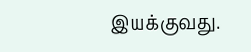இயக்குவது.